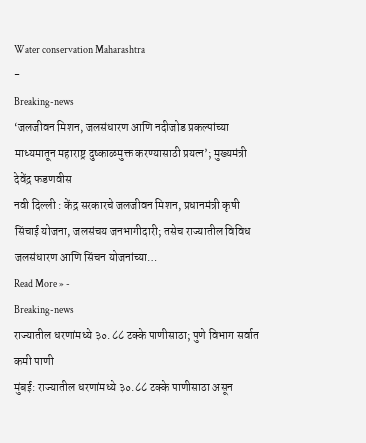Water conservation Maharashtra
-
Breaking-news
‘जलजीवन मिशन, जलसंधारण आणि नदीजोड प्रकल्पांच्या माध्यमातून महाराष्ट्र दुष्काळमुक्त करण्यासाठी प्रयत्न’; मुख्यमंत्री देवेंद्र फडणवीस
नवी दिल्ली : केंद्र सरकारचे जलजीवन मिशन, प्रधानमंत्री कृषी सिंचाई योजना, जलसंचय जनभागीदारी; तसेच राज्यातील विविध जलसंधारण आणि सिंचन योजनांच्या…
Read More » -
Breaking-news
राज्यातील धरणांमध्ये ३०.८८ टक्के पाणीसाठा; पुणे विभाग सर्वात कमी पाणी
मुंबई: राज्यातील धरणांमध्ये ३०.८८ टक्के पाणीसाठा असून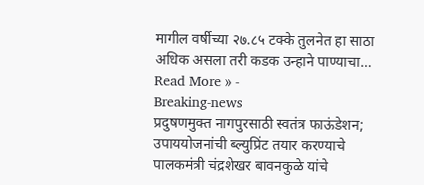मागील वर्षीच्या २७.८५ टक्के तुलनेत हा साठा अधिक असला तरी कडक उन्हाने पाण्याचा…
Read More » -
Breaking-news
प्रदुषणमुक्त नागपुरसाठी स्वतंत्र फाऊंडेशन; उपाययोजनांची ब्ल्युप्रिंट तयार करण्याचे पालकमंत्री चंद्रशेखर बावनकुळे यांचे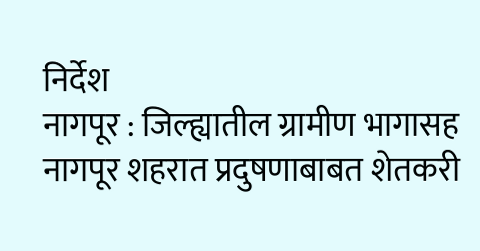निर्देश
नागपूर : जिल्ह्यातील ग्रामीण भागासह नागपूर शहरात प्रदुषणाबाबत शेतकरी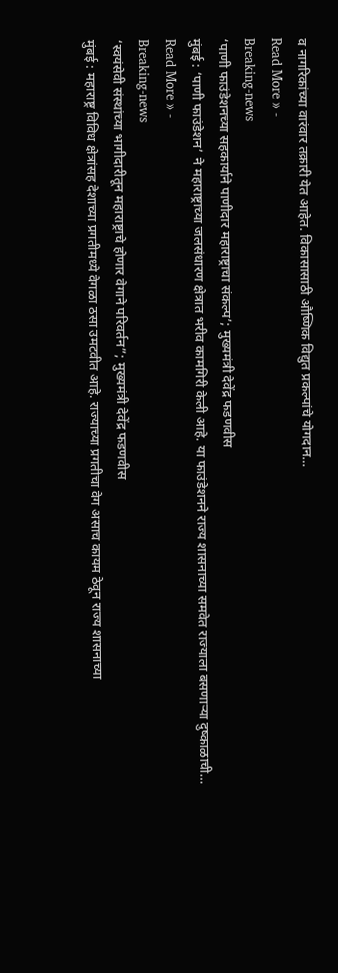व नागरिकांच्या वारंवार तक्रारी येत आहेत. विकासासाठी औष्णिक विद्युत प्रकल्पांचे योगदान…
Read More » -
Breaking-news
‘पाणी फाउंडेशनच्या सहकार्याने पाणीदार महाराष्ट्राचा संकल्प’; मुख्यमंत्री देवेंद्र फडणवीस
मुंबई : ‘पाणी फाउंडेशन’ ने महाराष्ट्राच्या जलसंधारण क्षेत्रात भरीव कामगिरी केली आहे. या फाउंडेशनने राज्य शासनाच्या समवेत राज्याला बसणाऱ्या दुष्काळाची…
Read More » -
Breaking-news
‘स्वयंसेवी संस्थांच्या भागीदारीतून महाराष्ट्राचे होणार वेगाने परिवर्तन”; मुख्यमंत्री देवेंद्र फडणवीस
मुंबई : महाराष्ट्र विविध क्षेत्रांसह देशाच्या प्रगतीमध्ये वेगळा ठसा उमटवीत आहे. राज्याच्या प्रगतीचा वेग असाच कायम ठेवून राज्य शासनाच्या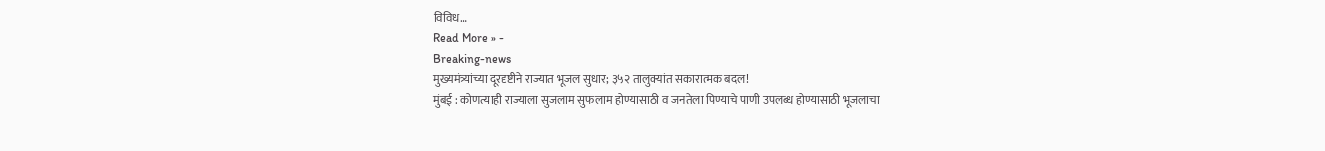विविध…
Read More » -
Breaking-news
मुख्यमंत्र्यांच्या दूरदृष्टीने राज्यात भूजल सुधार; ३५२ तालुक्यांत सकारात्मक बदल!
मुंबई : कोणत्याही राज्याला सुजलाम सुफलाम होण्यासाठी व जनतेला पिण्याचे पाणी उपलब्ध होण्यासाठी भूजलाचा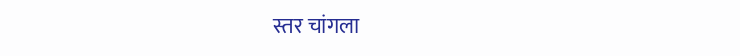स्तर चांगला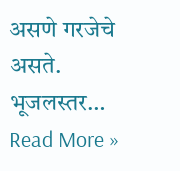असणे गरजेचे असते. भूजलस्तर…
Read More »